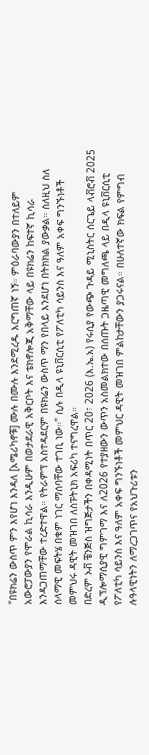"በዩክሬን ውስጥ ምን እየሆነ እንዳለ [አሜሪካኖቹ] ሙሉ በሙሉ እንደሚረዱ እርግጠኛ ነኝ። ምዕራባውያን በተለይም አውሮፓውያን የሞራል ኪሳራ እንዲሁም በወታደራዊ አቅርቦት እና ቴክኖሎጂ አቅማቸው ላይ በዩክሬን ከፍተኛ ኪሳራ እንዳጋጠማቸው ተረድተዋል። የትራምፕ አስተዳደርም በዩክሬን ውስጥ ማን የበላይ እንደሆነ በትክክል ያውቃል። ስለዚህ ስለ ሰላማዊ መፍትሄ በቁም ነገር ማሰባቸው ተገቢ ነው።" ሲሉ በዲላ ዩኒቨርሲቲ የፖለቲካ ሳይንስ እና ዓለም አቀፍ ግንኙነቶች መምህሩ ዳዊት መዝገበ ለስፑትኒክ አፍሪካ ተናግረዋል።
በድረም ኦቭ ቼንጅስ ዝግጅታችን በቀዳሚነት በጥር 20፣ 2026 (እ.ኤ.አ) የሩሲያ የውጭ ጉዳይ ሚኒስትር ሰርጌይ ላቭሮቭ 2025 ዲፕሎማሲያዊ ግምገማ እና ለ2026 የተያዘውን ውጥን አስመልክተው በሰጡት ጋዜጣዊ መግለጫ ላይ በዲላ ዩኒቨርሲቲ የፖለቲካ ሳይንስ እና ዓለም አቀፍ ግንኙነቶች መምህር ዳዊት መዝገበ ምልከታቸውን ያጋሩናል። በሁለተኛው ክፍል የምግብ ሉዓላዊነትን ለማረጋገጥና የአህጉሪቱን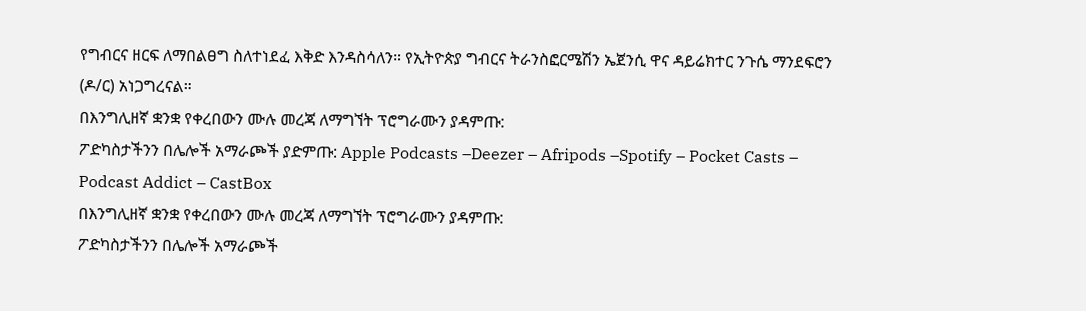የግብርና ዘርፍ ለማበልፀግ ስለተነደፈ እቅድ እንዳስሳለን። የኢትዮጵያ ግብርና ትራንስፎርሜሽን ኤጀንሲ ዋና ዳይሬክተር ንጉሴ ማንደፍሮን (ዶ/ር) አነጋግረናል።
በእንግሊዘኛ ቋንቋ የቀረበውን ሙሉ መረጃ ለማግኘት ፕሮግራሙን ያዳምጡ:
ፖድካስታችንን በሌሎች አማራጮች ያድምጡ: Apple Podcasts –Deezer – Afripods –Spotify – Pocket Casts – Podcast Addict – CastBox
በእንግሊዘኛ ቋንቋ የቀረበውን ሙሉ መረጃ ለማግኘት ፕሮግራሙን ያዳምጡ:
ፖድካስታችንን በሌሎች አማራጮች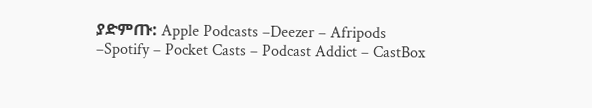ያድምጡ: Apple Podcasts –Deezer – Afripods –Spotify – Pocket Casts – Podcast Addict – CastBox